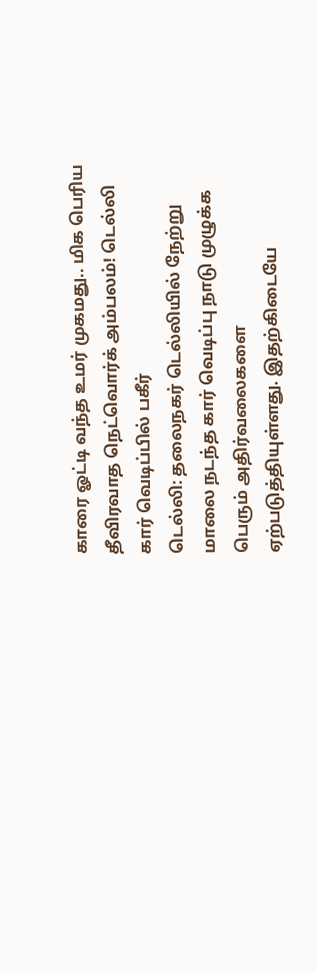காரை ஓட்டி வந்த உமர் முகமது.. மிக பெரிய தீவிரவாத நெட்வொர்க் அம்பலம்! டெல்லி கார் வெடிப்பில் பகீர்
டெல்லி: தலைநகர் டெல்லியில் நேற்று மாலை நடந்த கார் வெடிப்பு நாடு முழுக்க பெரும் அதிர்வலைகளை ஏற்படுத்தியுள்ளது. இதற்கிடையே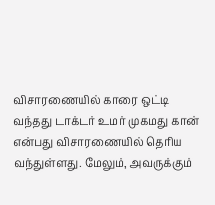விசாரணையில் காரை ஒட்டி வந்தது டாக்டர் உமர் முகமது கான் என்பது விசாரணையில் தெரிய வந்துள்ளது. மேலும், அவருக்கும்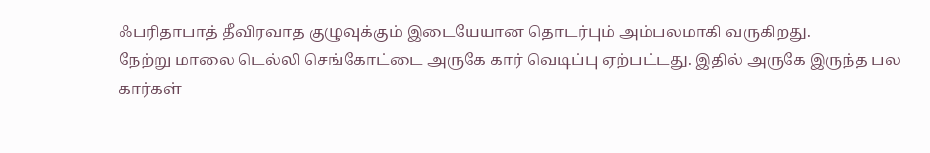ஃபரிதாபாத் தீவிரவாத குழுவுக்கும் இடையேயான தொடர்பும் அம்பலமாகி வருகிறது.
நேற்று மாலை டெல்லி செங்கோட்டை அருகே கார் வெடிப்பு ஏற்பட்டது. இதில் அருகே இருந்த பல கார்கள்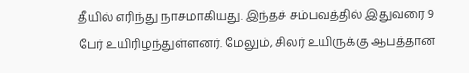தீயில் எரிந்து நாசமாகியது. இந்தச் சம்பவத்தில் இதுவரை 9 பேர் உயிரிழந்துள்ளனர். மேலும், சிலர் உயிருக்கு ஆபத்தான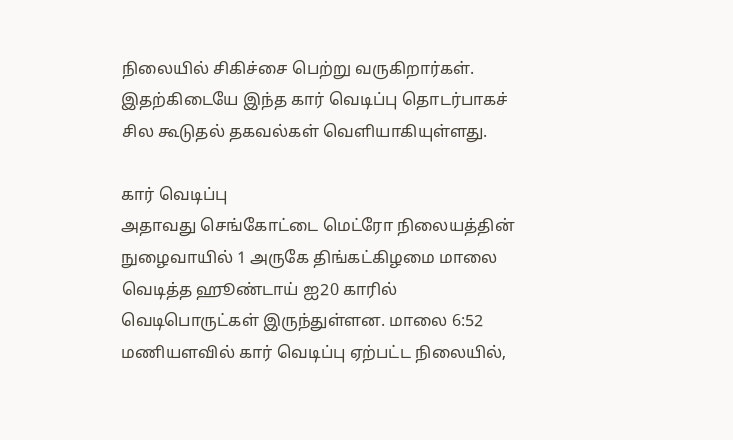நிலையில் சிகிச்சை பெற்று வருகிறார்கள். இதற்கிடையே இந்த கார் வெடிப்பு தொடர்பாகச் சில கூடுதல் தகவல்கள் வெளியாகியுள்ளது.

கார் வெடிப்பு
அதாவது செங்கோட்டை மெட்ரோ நிலையத்தின் நுழைவாயில் 1 அருகே திங்கட்கிழமை மாலை வெடித்த ஹூண்டாய் ஐ20 காரில் வெடிபொருட்கள் இருந்துள்ளன. மாலை 6:52 மணியளவில் கார் வெடிப்பு ஏற்பட்ட நிலையில்,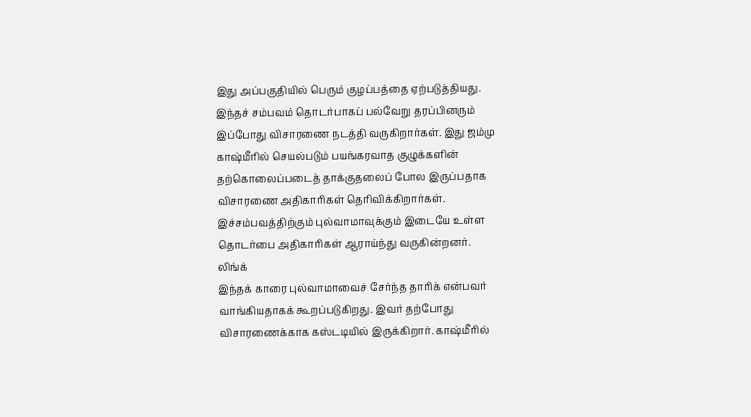இது அப்பகுதியில் பெரும் குழப்பத்தை ஏற்படுத்தியது.
இந்தச் சம்பவம் தொடர்பாகப் பல்வேறு தரப்பினரும் இப்போது விசாரணை நடத்தி வருகிறார்கள். இது ஜம்மு காஷ்மீரில் செயல்படும் பயங்கரவாத குழுக்களின் தற்கொலைப்படைத் தாக்குதலைப் போல இருப்பதாக விசாரணை அதிகாரிகள் தெரிவிக்கிறார்கள். இச்சம்பவத்திற்கும் புல்வாமாவுக்கும் இடையே உள்ள தொடர்பை அதிகாரிகள் ஆராய்ந்து வருகின்றனர்.
லிங்க்
இந்தக் காரை புல்வாமாவைச் சேர்ந்த தாரிக் என்பவர் வாங்கியதாகக் கூறப்படுகிறது. இவர் தற்போது விசாரணைக்காக கஸ்டடியில் இருக்கிறார். காஷ்மீரில்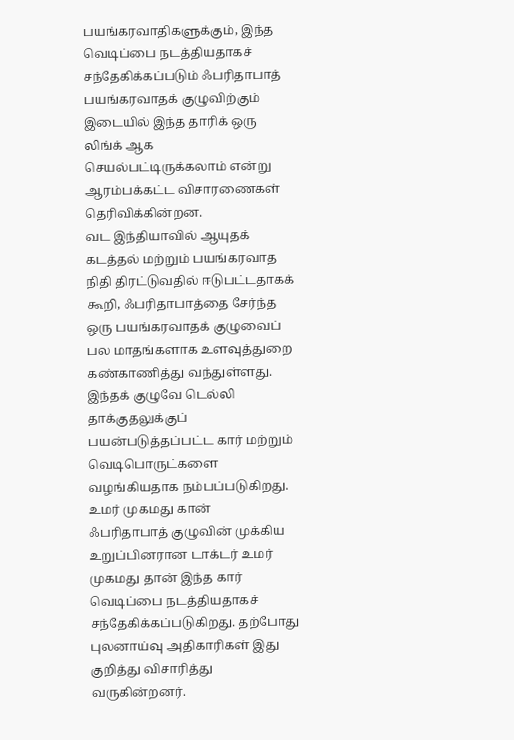பயங்கரவாதிகளுக்கும், இந்த வெடிப்பை நடத்தியதாகச் சந்தேகிக்கப்படும் ஃபரிதாபாத் பயங்கரவாதக் குழுவிற்கும் இடையில் இந்த தாரிக் ஒரு லிங்க் ஆக செயல்பட்டிருக்கலாம் என்று ஆரம்பக்கட்ட விசாரணைகள் தெரிவிக்கின்றன.
வட இந்தியாவில் ஆயுதக் கடத்தல் மற்றும் பயங்கரவாத நிதி திரட்டுவதில் ஈடுபட்டதாகக் கூறி, ஃபரிதாபாத்தை சேர்ந்த ஒரு பயங்கரவாதக் குழுவைப் பல மாதங்களாக உளவுத்துறை கண்காணித்து வந்துள்ளது. இந்தக் குழுவே டெல்லி தாக்குதலுக்குப் பயன்படுத்தப்பட்ட கார் மற்றும் வெடிபொருட்களை வழங்கியதாக நம்பப்படுகிறது.
உமர் முகமது கான்
ஃபரிதாபாத் குழுவின் முக்கிய உறுப்பினரான டாக்டர் உமர் முகமது தான் இந்த கார் வெடிப்பை நடத்தியதாகச் சந்தேகிக்கப்படுகிறது. தற்போது புலனாய்வு அதிகாரிகள் இது குறித்து விசாரித்து வருகின்றனர்.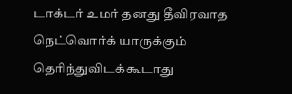டாக்டர் உமர் தனது தீவிரவாத நெட்வொர்க் யாருக்கும் தெரிந்துவிடக்கூடாது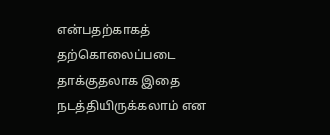என்பதற்காகத் தற்கொலைப்படை தாக்குதலாக இதை நடத்தியிருக்கலாம் என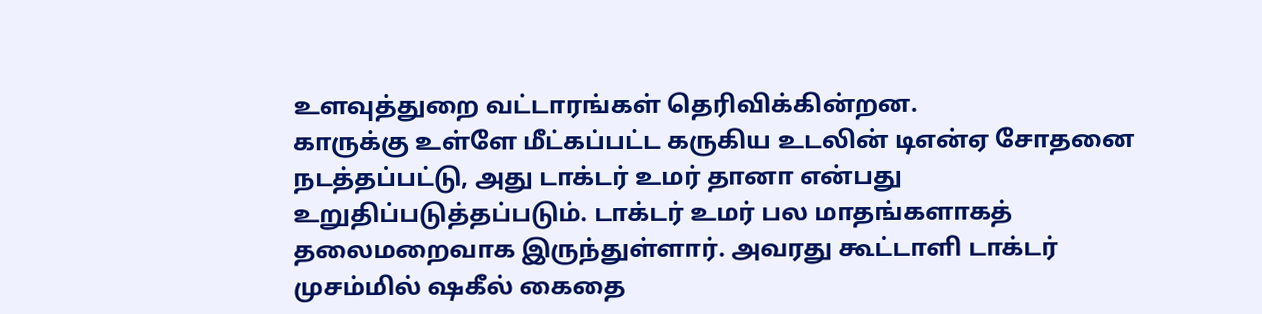உளவுத்துறை வட்டாரங்கள் தெரிவிக்கின்றன.
காருக்கு உள்ளே மீட்கப்பட்ட கருகிய உடலின் டிஎன்ஏ சோதனை நடத்தப்பட்டு, அது டாக்டர் உமர் தானா என்பது உறுதிப்படுத்தப்படும். டாக்டர் உமர் பல மாதங்களாகத் தலைமறைவாக இருந்துள்ளார். அவரது கூட்டாளி டாக்டர் முசம்மில் ஷகீல் கைதை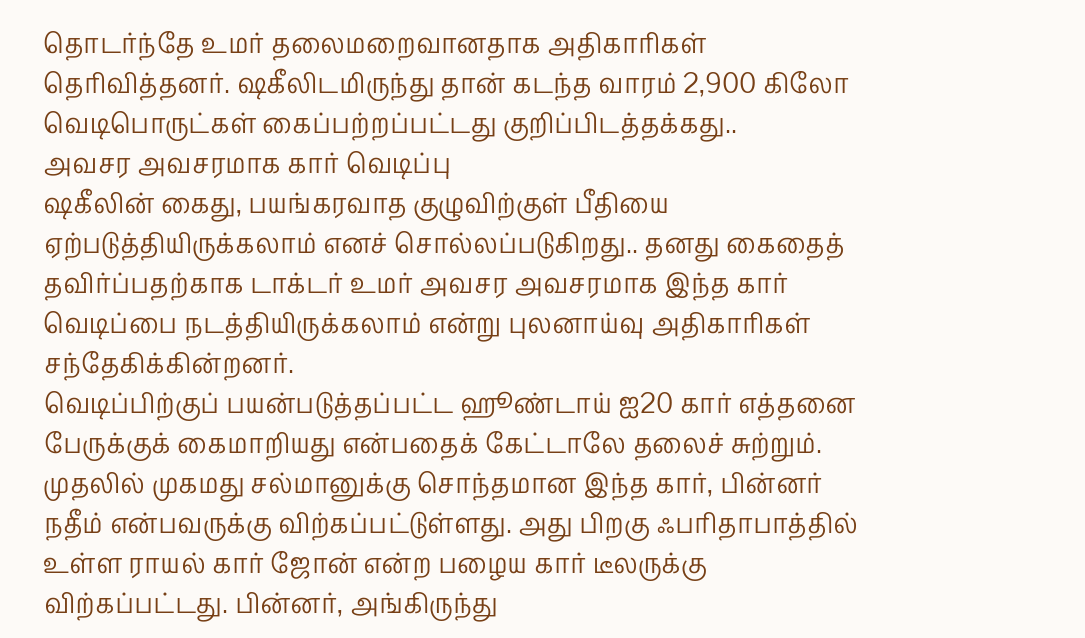தொடர்ந்தே உமர் தலைமறைவானதாக அதிகாரிகள் தெரிவித்தனர். ஷகீலிடமிருந்து தான் கடந்த வாரம் 2,900 கிலோ வெடிபொருட்கள் கைப்பற்றப்பட்டது குறிப்பிடத்தக்கது..
அவசர அவசரமாக கார் வெடிப்பு
ஷகீலின் கைது, பயங்கரவாத குழுவிற்குள் பீதியை ஏற்படுத்தியிருக்கலாம் எனச் சொல்லப்படுகிறது.. தனது கைதைத் தவிர்ப்பதற்காக டாக்டர் உமர் அவசர அவசரமாக இந்த கார் வெடிப்பை நடத்தியிருக்கலாம் என்று புலனாய்வு அதிகாரிகள் சந்தேகிக்கின்றனர்.
வெடிப்பிற்குப் பயன்படுத்தப்பட்ட ஹூண்டாய் ஐ20 கார் எத்தனை பேருக்குக் கைமாறியது என்பதைக் கேட்டாலே தலைச் சுற்றும். முதலில் முகமது சல்மானுக்கு சொந்தமான இந்த கார், பின்னர் நதீம் என்பவருக்கு விற்கப்பட்டுள்ளது. அது பிறகு ஃபரிதாபாத்தில் உள்ள ராயல் கார் ஜோன் என்ற பழைய கார் டீலருக்கு விற்கப்பட்டது. பின்னர், அங்கிருந்து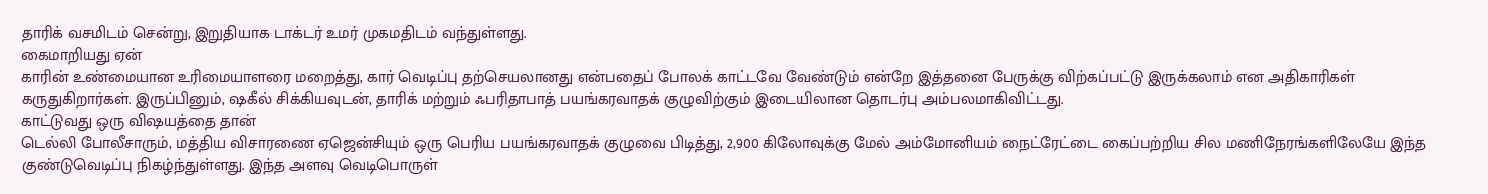தாரிக் வசமிடம் சென்று, இறுதியாக டாக்டர் உமர் முகமதிடம் வந்துள்ளது.
கைமாறியது ஏன்
காரின் உண்மையான உரிமையாளரை மறைத்து, கார் வெடிப்பு தற்செயலானது என்பதைப் போலக் காட்டவே வேண்டும் என்றே இத்தனை பேருக்கு விற்கப்பட்டு இருக்கலாம் என அதிகாரிகள் கருதுகிறார்கள். இருப்பினும், ஷகீல் சிக்கியவுடன், தாரிக் மற்றும் ஃபரிதாபாத் பயங்கரவாதக் குழுவிற்கும் இடையிலான தொடர்பு அம்பலமாகிவிட்டது.
காட்டுவது ஒரு விஷயத்தை தான்
டெல்லி போலீசாரும், மத்திய விசாரணை ஏஜென்சியும் ஒரு பெரிய பயங்கரவாதக் குழுவை பிடித்து, 2,900 கிலோவுக்கு மேல் அம்மோனியம் நைட்ரேட்டை கைப்பற்றிய சில மணிநேரங்களிலேயே இந்த குண்டுவெடிப்பு நிகழ்ந்துள்ளது. இந்த அளவு வெடிபொருள்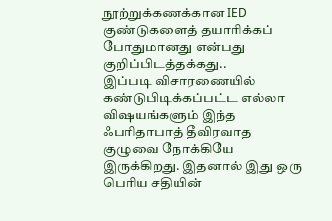நூற்றுக்கணக்கான IED குண்டுகளைத் தயாரிக்கப் போதுமானது என்பது குறிப்பிடத்தக்கது..
இப்படி விசாரணையில் கண்டுபிடிக்கப்பட்ட எல்லா விஷயங்களும் இந்த ஃபரிதாபாத் தீவிரவாத குழுவை நோக்கியே இருக்கிறது. இதனால் இது ஒரு பெரிய சதியின்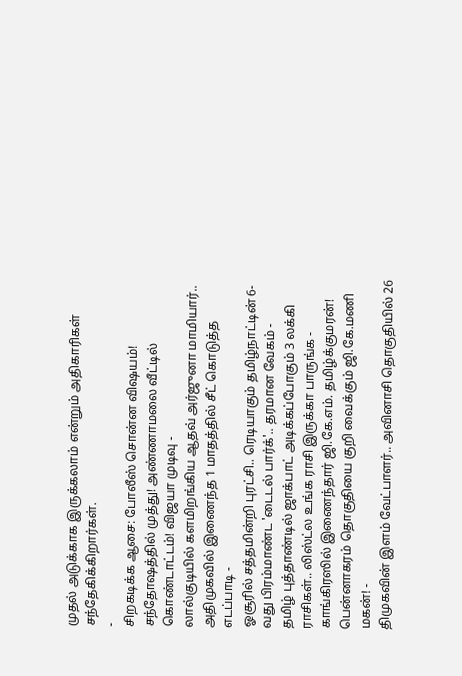முதல் அடுக்காக இருக்கலாம் என்றும் அதிகாரிகள் சந்தேகிக்கிறார்கள்.
-
சிறகடிக்க ஆசை: போலீஸ் சொன்ன விஷயம்! சந்தோஷத்தில் முத்து! அண்ணாமலை வீட்டில் கொண்டாட்டம்! விஜயா முடிவு -
லால்குடியில் களமிறங்கிய ஆதவ் அர்ஜுனா மாமியார்.. அதிமுகவில் இணைந்த 1 மாதத்தில் சீட் கொடுத்த எடப்பாடி -
ஓசூரில் சத்தமின்றி புரட்சி.. ரெடியாகும் தமிழ்நாட்டின் 6-வது பிரம்மாண்ட 'டைடல் பார்க்'.. தரமான வேகம் -
தமிழ் புத்தாண்டில் ஜாக்பாட் அடிக்கப்போகும் 3 லக்கி ராசிகள்.. லிஸ்ட்ல உங்க ராசி இருக்கா பாருங்க -
காங்கிரஸில் இணைந்தார் ஜி.கே.எம். தமிழ்க்குமரன்! பென்னாகரம் தொகுதியை குறி வைக்கும் ஜி.கே.மணி மகன்! -
திமுகவின் இளம் வேட்பாளர்.. அவினாசி தொகுதியில் 26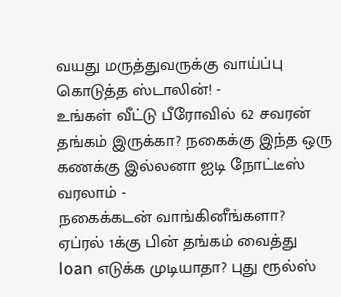வயது மருத்துவருக்கு வாய்ப்பு கொடுத்த ஸ்டாலின்! -
உங்கள் வீட்டு பீரோவில் 62 சவரன் தங்கம் இருக்கா? நகைக்கு இந்த ஒரு கணக்கு இல்லனா ஐடி நோட்டீஸ் வரலாம் -
நகைக்கடன் வாங்கினீங்களா? ஏப்ரல் 1க்கு பின் தங்கம் வைத்து loan எடுக்க முடியாதா? புது ரூல்ஸ்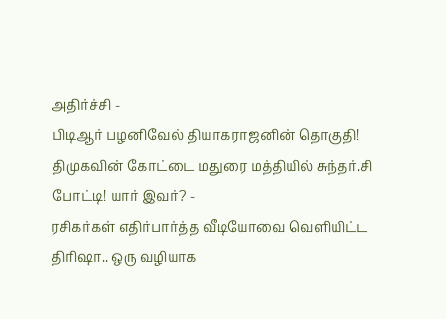அதிர்ச்சி -
பிடிஆர் பழனிவேல் தியாகராஜனின் தொகுதி! திமுகவின் கோட்டை மதுரை மத்தியில் சுந்தர்.சி போட்டி! யார் இவர்? -
ரசிகர்கள் எதிர்பார்த்த வீடியோவை வெளியிட்ட திரிஷா.. ஒரு வழியாக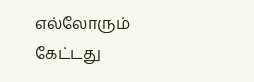எல்லோரும் கேட்டது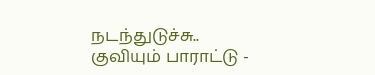நடந்துடுச்சு.. குவியும் பாராட்டு -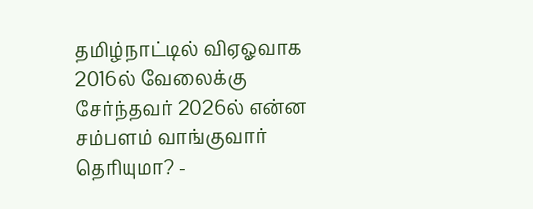தமிழ்நாட்டில் விஏஓவாக 2016ல் வேலைக்கு சேர்ந்தவர் 2026ல் என்ன சம்பளம் வாங்குவார் தெரியுமா? -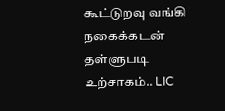கூட்டுறவு வங்கி நகைக்கடன் தள்ளுபடி உற்சாகம்.. LIC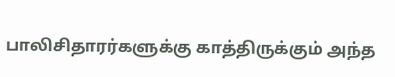பாலிசிதாரர்களுக்கு காத்திருக்கும் அந்த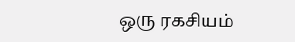ஒரு ரகசியம்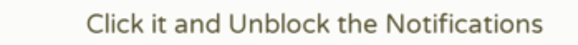Click it and Unblock the Notifications